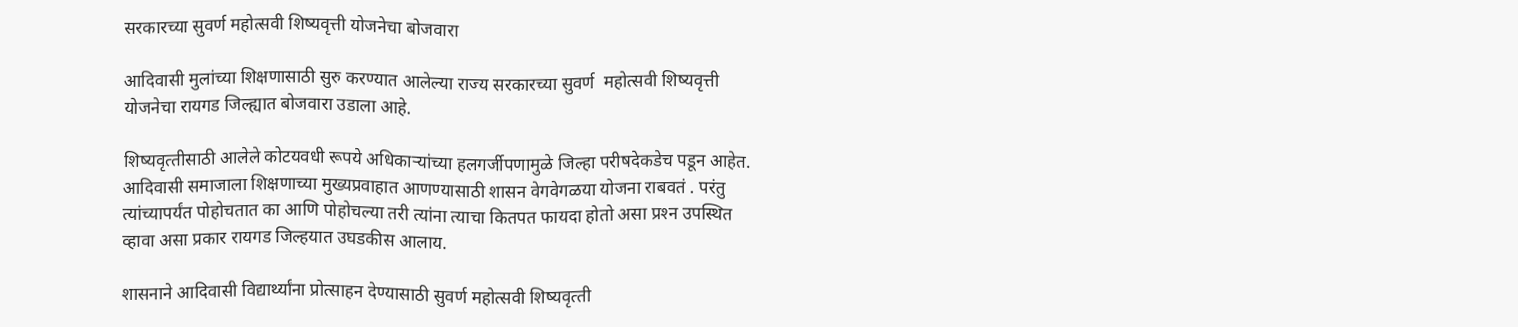सरकारच्‍या सुवर्ण महोत्सवी शिष्यवृत्ती योजनेचा बोजवारा

आदिवासी मुलांच्या शिक्षणासाठी सुरु करण्यात आलेल्या राज्‍य सरकारच्‍या सुवर्ण  महोत्सवी शिष्यवृत्ती योजनेचा रायगड जिल्ह्यात बोजवारा उडाला आहे.

शिष्‍यवृत्‍तीसाठी आलेले कोटयवधी रूपये अधिकाऱ्यांच्‍या हलगर्जीपणामुळे जिल्‍हा परीषदेकडेच पडून आहेत. आदिवासी समाजाला शिक्षणाच्‍या मुख्‍यप्रवाहात आणण्‍यासाठी शासन वेगवेगळया योजना राबवतं . परंतु त्‍यांच्‍यापर्यंत पोहोचतात का आणि पोहोचल्‍या तरी त्‍यांना त्‍याचा कितपत फायदा होतो असा प्रश्‍न उपस्थित व्‍हावा असा प्रकार रायगड जिल्‍हयात उघडकीस आलाय.

शासनाने आदिवासी विद्यार्थ्‍यांना प्रोत्‍साहन देण्‍यासाठी सुवर्ण महोत्‍सवी शिष्‍यवृत्‍ती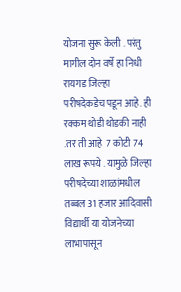योजना सुरू केली . परंतु  मागील दोन वर्षे हा निधी रायगड जिल्‍हा परीषदेकडेच पडून आहे. ही रक्‍कम थोडी थोडकी नाही .तर ती आहे  7 कोटी 74 लाख रूपये . यामुळे जिल्‍हा परीषदेच्‍या शाळांमधील  तब्‍बल 31 हजार आदिवासी विद्यार्थी या योजनेच्‍या लाभापासून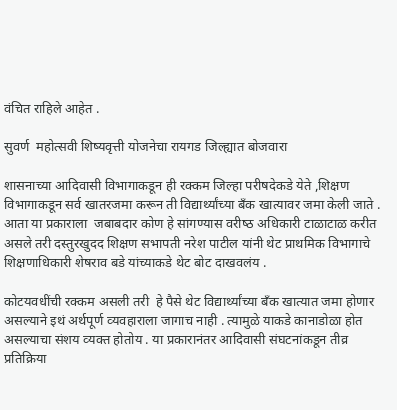वंचित राहिले आहेत .

सुवर्ण  महोत्सवी शिष्यवृत्ती योजनेचा रायगड जिल्ह्यात बोजवारा

शासनाच्‍या आदिवासी विभागाकडून ही रक्‍कम जिल्‍हा परीषदेकडे येते ,शिक्षण विभागाकडून सर्व खातरजमा करून ती विद्यार्थ्‍यांच्‍या बँक खात्‍यावर जमा केली जाते .  आता या प्रकाराला  जबाबदार कोण हे सांगण्‍यास वरीष्‍ठ अधिकारी टाळाटाळ करीत असले तरी दस्‍तुरखुदद शिक्षण सभापती नरेश पाटील यांनी थेट प्राथमिक विभागाचे शिक्षणाधिकारी शेषराव बडे यांच्‍याकडे थेट बोट दाखवलंय .

कोटयवधींची रक्‍कम असली तरी  हे पैसे थेट विद्यार्थ्‍यांच्‍या बँक खात्‍यात जमा होणार असल्‍याने इथं अर्थपूर्ण व्‍यवहाराला जागाच नाही . त्‍यामुळे याकडे कानाडोळा होत असल्‍याचा संशय व्‍यक्‍त होतोय . या प्रकारानंतर आदिवासी संघटनांकडून तीव्र प्रतिक्रिया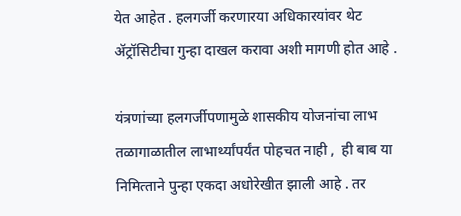येत आहेत . हलगर्जी करणारया अधिकारयांवर थेट ॲट्रॉसिटीचा गुन्‍हा दाखल करावा अशी मागणी होत आहे .

यंत्रणांच्या हलगर्जीपणामुळे शासकीय योजनांचा लाभ तळागाळातील लाभार्थ्यांपर्यंत पोहचत नाही ,  ही बाब या निमित्‍ताने पुन्हा एकदा अधोरेखीत झाली आहे . तर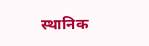स्‍थानिक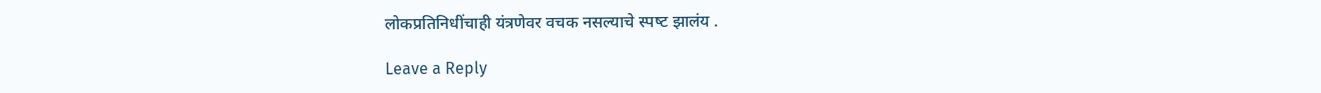लोकप्रतिनिधींचाही यंत्रणेवर वचक नसल्‍याचे स्‍पष्‍ट झालंय .

Leave a Reply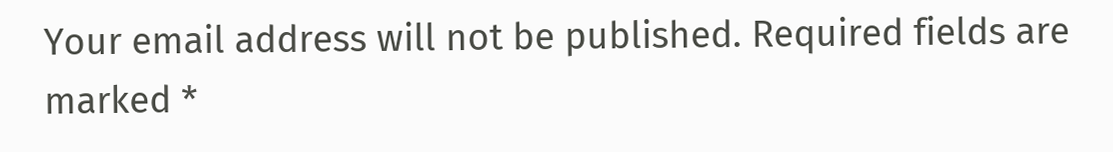Your email address will not be published. Required fields are marked *